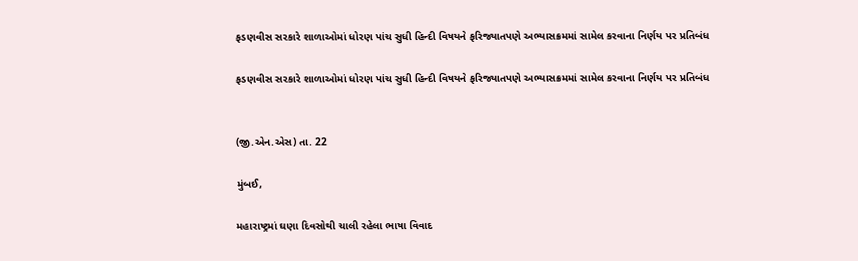ફડણવીસ સરકારે શાળાઓમાં ધોરણ પાંચ સુધી હિન્દી વિષયને ફરિજ્યાતપણે અભ્યાસક્રમમાં સામેલ કરવાના નિર્ણય પર પ્રતિબંધ

ફડણવીસ સરકારે શાળાઓમાં ધોરણ પાંચ સુધી હિન્દી વિષયને ફરિજ્યાતપણે અભ્યાસક્રમમાં સામેલ કરવાના નિર્ણય પર પ્રતિબંધ


(જી.એન.એસ) તા. 22

મુંબઈ,

મહારાષ્ટ્રમાં ઘણા દિવસોથી ચાલી રહેલા ભાષા વિવાદ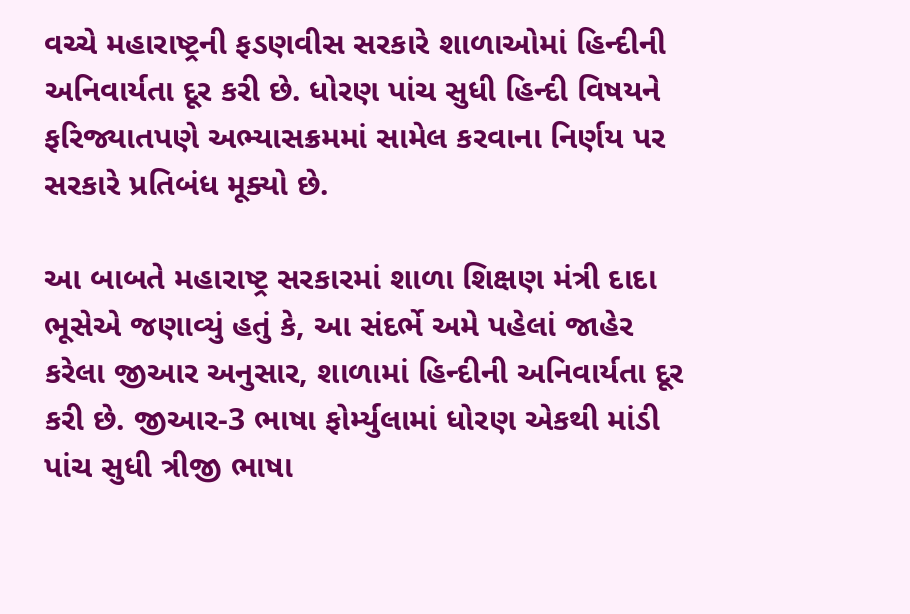વચ્ચે મહારાષ્ટ્રની ફડણવીસ સરકારે શાળાઓમાં હિન્દીની અનિવાર્યતા દૂર કરી છે. ધોરણ પાંચ સુધી હિન્દી વિષયને ફરિજ્યાતપણે અભ્યાસક્રમમાં સામેલ કરવાના નિર્ણય પર સરકારે પ્રતિબંધ મૂક્યો છે.

આ બાબતે મહારાષ્ટ્ર સરકારમાં શાળા શિક્ષણ મંત્રી દાદા ભૂસેએ જણાવ્યું હતું કે, આ સંદર્ભે અમે પહેલાં જાહેર કરેલા જીઆર અનુસાર, શાળામાં હિન્દીની અનિવાર્યતા દૂર કરી છે. જીઆર-3 ભાષા ફોર્મ્યુલામાં ધોરણ એકથી માંડી પાંચ સુધી ત્રીજી ભાષા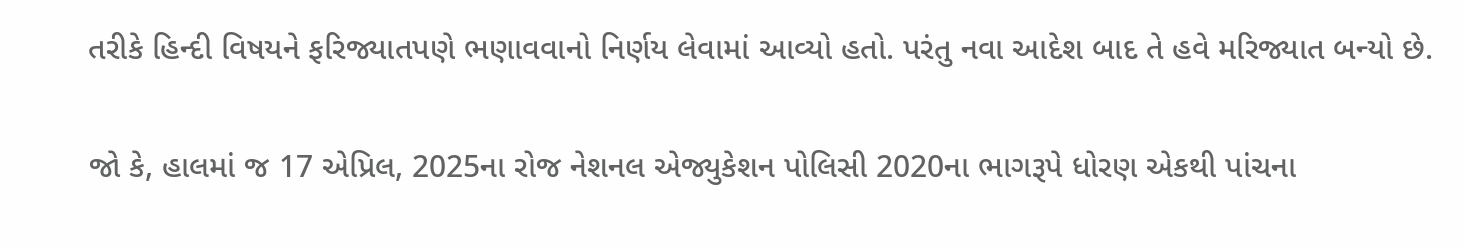તરીકે હિન્દી વિષયને ફરિજ્યાતપણે ભણાવવાનો નિર્ણય લેવામાં આવ્યો હતો. પરંતુ નવા આદેશ બાદ તે હવે મરિજ્યાત બન્યો છે.

જો કે, હાલમાં જ 17 એપ્રિલ, 2025ના રોજ નેશનલ એજ્યુકેશન પોલિસી 2020ના ભાગરૂપે ધોરણ એકથી પાંચના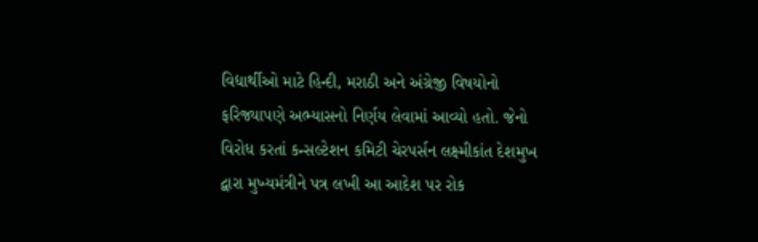વિદ્યાર્થીઓ માટે હિન્દી, મરાઠી અને અંગ્રેજી વિષયોનો ફરિજ્યાપણે અભ્યાસનો નિર્ણય લેવામાં આવ્યો હતો. જેનો વિરોધ કરતાં કન્સલ્ટેશન કમિટી ચેરપર્સન લક્ષ્મીકાંત દેશમુખ દ્વારા મુખ્યમંત્રીને પત્ર લખી આ આદેશ પર રોક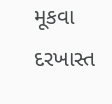મૂકવા દરખાસ્ત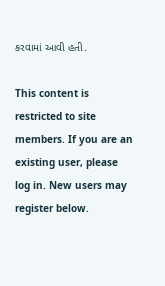કરવામાં આવી હતી.

This content is restricted to site members. If you are an existing user, please log in. New users may register below.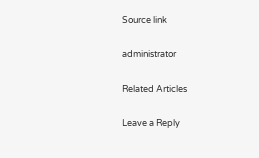Source link

administrator

Related Articles

Leave a Reply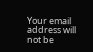Your email address will not be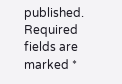published. Required fields are marked *